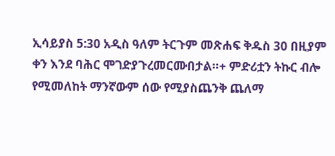ኢሳይያስ 5:30 አዲስ ዓለም ትርጉም መጽሐፍ ቅዱስ 30 በዚያም ቀን እንደ ባሕር ሞገድያጉረመርሙበታል።+ ምድሪቷን ትኩር ብሎ የሚመለከት ማንኛውም ሰው የሚያስጨንቅ ጨለማ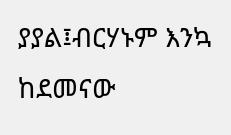ያያል፤ብርሃኑም እንኳ ከደመናው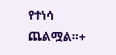የተነሳ ጨልሟል።+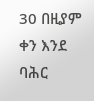30 በዚያም ቀን እንደ ባሕር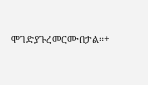ሞገድያጉረመርሙበታል።+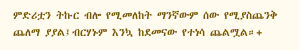ምድሪቷን ትኩር ብሎ የሚመለከት ማንኛውም ሰው የሚያስጨንቅ ጨለማ ያያል፤ብርሃኑም እንኳ ከደመናው የተነሳ ጨልሟል።+